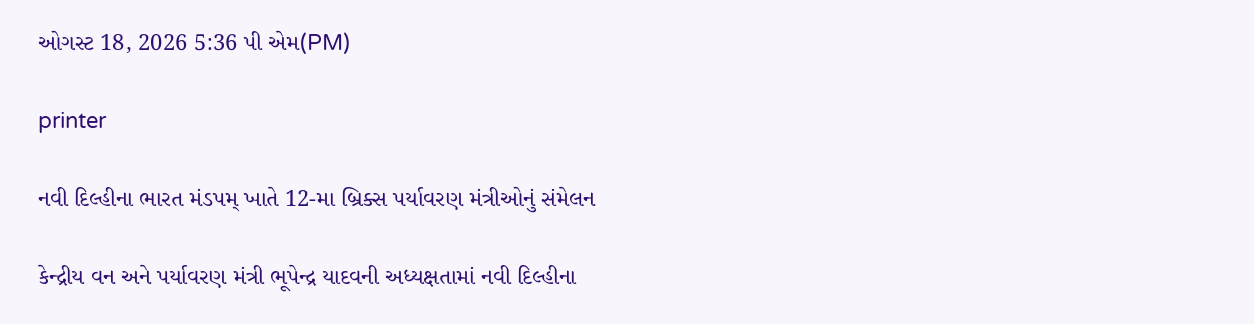ઓગસ્ટ 18, 2026 5:36 પી એમ(PM)

printer

નવી દિલ્હીના ભારત મંડપમ્ ખાતે 12-મા બ્રિક્સ પર્યાવરણ મંત્રીઓનું સંમેલન

કેન્દ્રીય વન અને પર્યાવરણ મંત્રી ભૂપેન્દ્ર યાદવની અધ્યક્ષતામાં નવી દિલ્હીના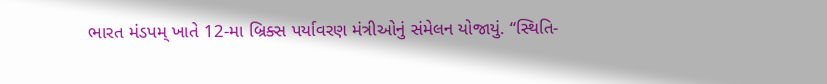ભારત મંડપમ્ ખાતે 12-મા બ્રિક્સ પર્યાવરણ મંત્રીઓનું સંમેલન યોજાયું. “સ્થિતિ-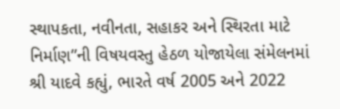સ્થાપકતા, નવીનતા, સહાકર અને સ્થિરતા માટે નિર્માણ”ની વિષયવસ્તુ હેઠળ યોજાયેલા સંમેલનમાં શ્રી યાદવે કહ્યું, ભારતે વર્ષ 2005 અને 2022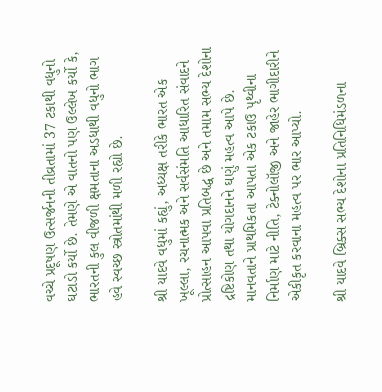વચ્ચે પ્રદૂષણ ઉત્સર્જનની તીવ્રતામાં 37 ટકાથી વધુનો ઘટાડો કર્યો છે. તેમણે એ વાતનો પણ ઉલ્લેખ કર્યો કે, ભારતની કુલ વીજળી ક્ષમતાના અડધાથી વધુનો ભાગ હવે સ્વચ્છ સ્ત્રોતમાંથી મળી રહ્યો છે.

શ્રી યાદવે વધુમાં કહ્યું, અધ્યક્ષ તરીકે ભારત એક ખૂલ્લા, રચનાત્મક અને સર્વસંમતિ આધારિત સંવાદને પ્રોત્સાહન આપવા પ્રતિબદ્ધ છે અને તમામ સભ્ય દેશોના દ્રષ્ટિકોણ તથા યોગદાનને ઘણું મહત્વ આપે છે. માનવતાને પ્રાથમિકતા આપતા એક ટકાઉ પૃથ્વીના નિર્માણ માટે નીતિ, ટેક્નોલૉજી અને જાહેર ભાગીદારીને એકીકૃત કરવાના મહત્વ પર ભાર આપ્યો.

શ્રી યાદવે બ્રિક્સ સભ્ય દેશોના પ્રતિનિધિમંડળના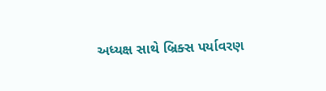અધ્યક્ષ સાથે બ્રિક્સ પર્યાવરણ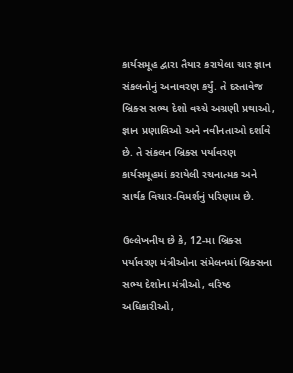કાર્યસમૂહ દ્વારા તૈયાર કરાયેલા ચાર જ્ઞાન સંકલનોનું અનાવરણ કર્યું. તે દસ્તાવેજ બ્રિક્સ સભ્ય દેશો વચ્ચે અગ્રણી પ્રથાઓ, જ્ઞાન પ્રણાલિઓ અને નવીનતાઓ દર્શાવે છે. તે સંકલન બ્રિક્સ પર્યાવરણ કાર્યસમૂહમાં કરાયેલી રચનાત્મક અને સાર્થક વિચાર-વિમર્શનું પરિણામ છે.

ઉલ્લેખનીય છે કે, 12-મા બ્રિક્સ પર્યાવરણ મંત્રીઓના સંમેલનમાં બ્રિક્સના સભ્ય દેશોના મંત્રીઓ, વરિષ્ઠ અધિકારીઓ,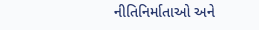નીતિનિર્માતાઓ અને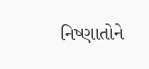નિષ્ણાતોને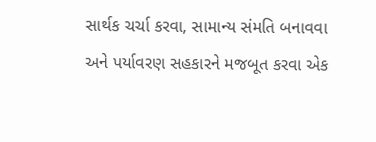સાર્થક ચર્ચા કરવા, સામાન્ય સંમતિ બનાવવા અને પર્યાવરણ સહકારને મજબૂત કરવા એક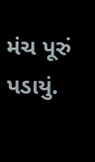મંચ પૂરું પડાયું.